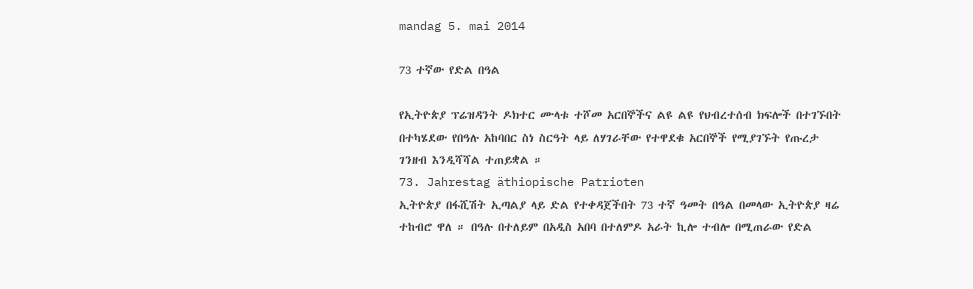mandag 5. mai 2014

73 ተኛው የድል በዓል

የኢትዮጵያ ፕሬዝዳንት ዶክተር ሙላቱ ተሾመ አርበኞችና ልዩ ልዩ የህብረተሰብ ክፍሎች በተገኙበት በተካሄደው የበዓሉ አከባበር ስነ ስርዓት ላይ ለሃገራቸው የተዋደቁ አርበኞች የሚያገኙት የጡረታ ገንዘብ እንዲሻሻል ተጠይቋል ።
73. Jahrestag äthiopische Patrioten
ኢትዮጵያ በፋሺሽት ኢጣልያ ላይ ድል የተቀዳጀችበት 73 ተኛ ዓመት በዓል በመላው ኢትዮጵያ ዛሬ ተከብሮ ዋለ ። በዓሉ በተለይም በአዲስ አበባ በተለምዶ አራት ኪሎ ተብሎ በሚጠራው የድል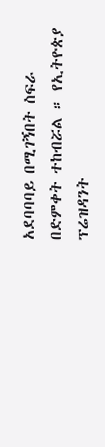አደባባባይ በሚገኝበት ስፍራ በድምቀት ተከብሯል ። የኢትዮጵያ ፕሬዝዳንት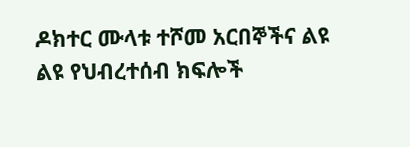ዶክተር ሙላቱ ተሾመ አርበኞችና ልዩ ልዩ የህብረተሰብ ክፍሎች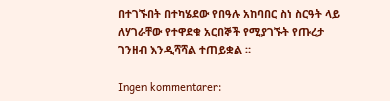በተገኙበት በተካሄደው የበዓሉ አከባበር ስነ ስርዓት ላይ ለሃገራቸው የተዋደቁ አርበኞች የሚያገኙት የጡረታ ገንዘብ እንዲሻሻል ተጠይቋል ።

Ingen kommentarer: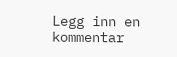Legg inn en kommentar